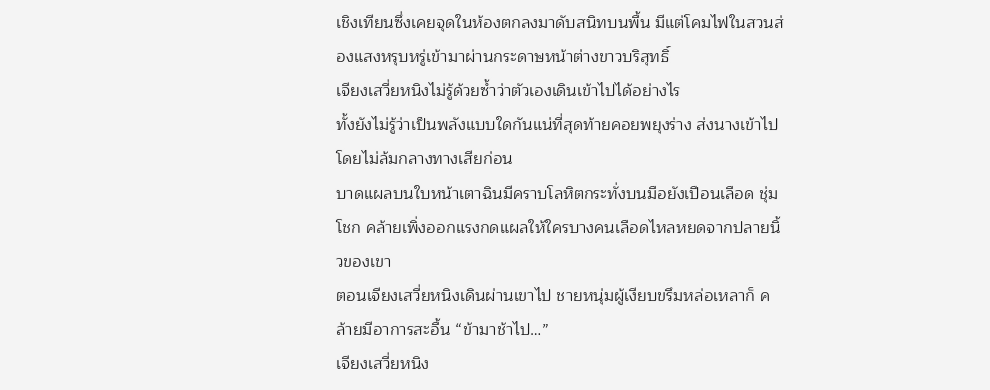เชิงเทียนซึ่งเคยจุดในห้องตกลงมาดับสนิทบนพื้น มีแต่โคมไฟในสวนส่องแสงหรุบหรู่เข้ามาผ่านกระดาษหน้าต่างขาวบริสุทธิ์
เจียงเสวี่ยหนิงไม่รู้ด้วยซ้ำว่าตัวเองเดินเข้าไปได้อย่างไร
ทั้งยังไม่รู้ว่าเป็นพลังแบบใดกันแน่ที่สุดท้ายคอยพยุงร่าง ส่งนางเข้าไปโดยไม่ล้มกลางทางเสียก่อน
บาดแผลบนใบหน้าเตาฉินมีคราบโลหิตกระทั่งบนมือยังเปือนเลือด ชุ่มโชก คล้ายเพิ่งออกแรงกดแผลให้ใครบางคนเลือดไหลหยดจากปลายนิ้วของเขา
ตอนเจียงเสวี่ยหนิงเดินผ่านเขาไป ชายหนุ่มผู้เงียบขรึมหล่อเหลาก็ คล้ายมีอาการสะอื้น “ข้ามาช้าไป…”
เจียงเสวี่ยหนิง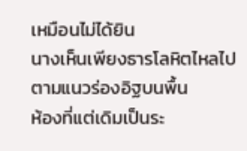เหมือนไม่ได้ยิน
นางเห็นเพียงธารโลหิตไหลไปตามแนวร่องอิฐบนพื้น
ห้องที่แต่เดิมเป็นระ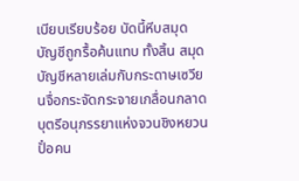เบียบเรียบร้อย บัดนี้หีบสมุดบัญชีถูกรื้อค้นแทบ ทั้งสิ้น สมุดบัญชีหลายเล่มกับกระดาษเซวียนจื่อกระจัดกระจายเกลื่อนกลาด บุตรีอนุภรรยาแห่งจวนชิงหยวนปั๋อคน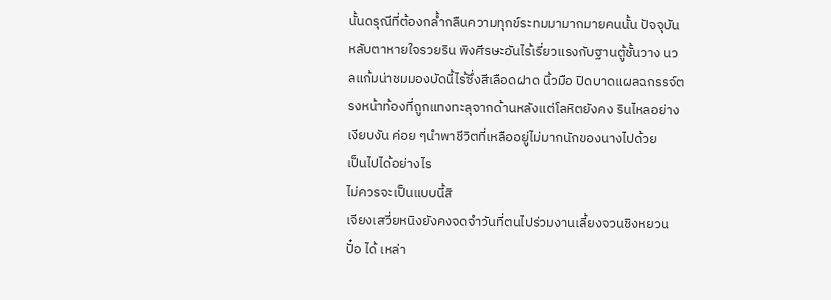นั้นดรุณีที่ต้องกล้ำกลืนความทุกข์ระทมมามากมายคนนั้น ปัจจุบันหลับตาหายใจรวยริน พิงศีรษะอันไร้เรี่ยวแรงกับฐานตู้ชั้นวาง นวลแก้มน่าชมมองบัดนี้ไร้ซึ่งสีเลือดฝาด นิ้วมือ ปิดบาดแผลฉกรรจ์ตรงหน้าท้องที่ถูกแทงทะลุจากด้านหลังแต่โลหิตยังคง รินไหลอย่างเงียบงัน ค่อย ๆนำพาชีวิตที่เหลืออยู่ไม่มากนักของนางไปด้วย
เป็นไปได้อย่างไร
ไม่ควรจะเป็นแบบนี้สิ
เจียงเสวี่ยหนิงยังคงจดจำวันที่ตนไปร่วมงานเลี้ยงจวนชิงหยวนปั๋อ ได้ เหล่า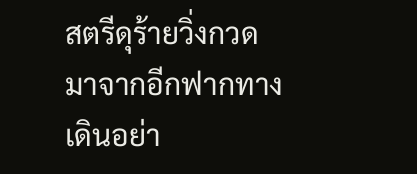สตรีดุร้ายวิ่งกวดมาจากอีกฟากทางเดินอย่า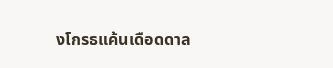งโกรธแค้นเดือดดาล